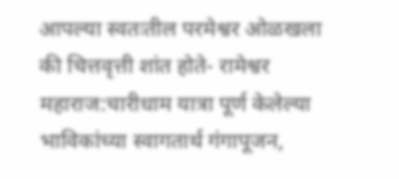आपल्या स्वतःतील परमेश्वर ओळखला की चित्तवृत्ती शांत होते- रामेश्वर महाराज:चारीधाम यात्रा पूर्ण केलेल्या भाविकांच्या स्वागतार्थ गंगापूजन,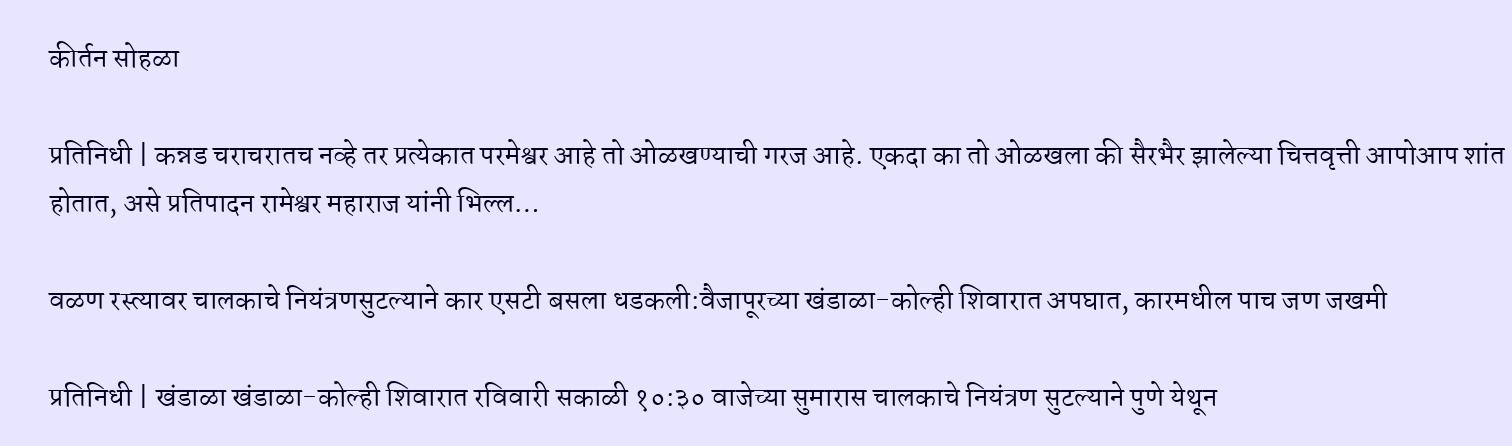कीर्तन सोहळा

प्रतिनिधी | कन्नड चराचरातच नव्हे तर प्रत्येकात परमेश्वर आहे तो ओळखण्याची गरज आहे. एकदा का तो ओळखला की सैरभैर झालेल्या चित्तवृत्ती आपोआप शांत होतात, असे प्रतिपादन रामेश्वर महाराज यांनी भिल्ल…

वळण रस्त्यावर चालकाचे नियंत्रणसुटल्याने कार एसटी बसला धडकली:वैजापूरच्या खंडाळा-कोल्ही शिवारात अपघात, कारमधील पाच जण जखमी

प्रतिनिधी | खंडाळा खंडाळा-कोल्ही शिवारात रविवारी सकाळी १०:३० वाजेच्या सुमारास चालकाचे नियंत्रण सुटल्याने पुणे येथून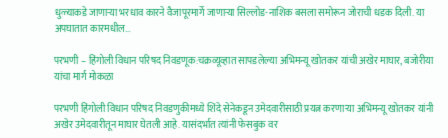धुळ्याकडे जाणाऱ्या भरधाव कारने वैजापूरमार्गे जाणाऱ्या सिल्लोड-नाशिक बसला समोरून जोराची धडक दिली. या अपघातात कारमधील…

परभणी – हिंगोली विधान परिषद निवडणूक:चक्रव्यूव्हात सापडलेल्या अभिमन्यू खोतकर यांची अखेर माघार, बजोरीया यांचा मार्ग मोकळा

परभणी हिंगोली विधान परिषद निवडणुकीमध्ये शिंदे सेनेकडून उमेदवारीसाठी प्रयत्न करणाऱ्या अभिमन्यू खोतकर यांनी अखेर उमेदवारीतून माघार घेतली आहे. यासंदर्भात त्यांनी फेसबुक वर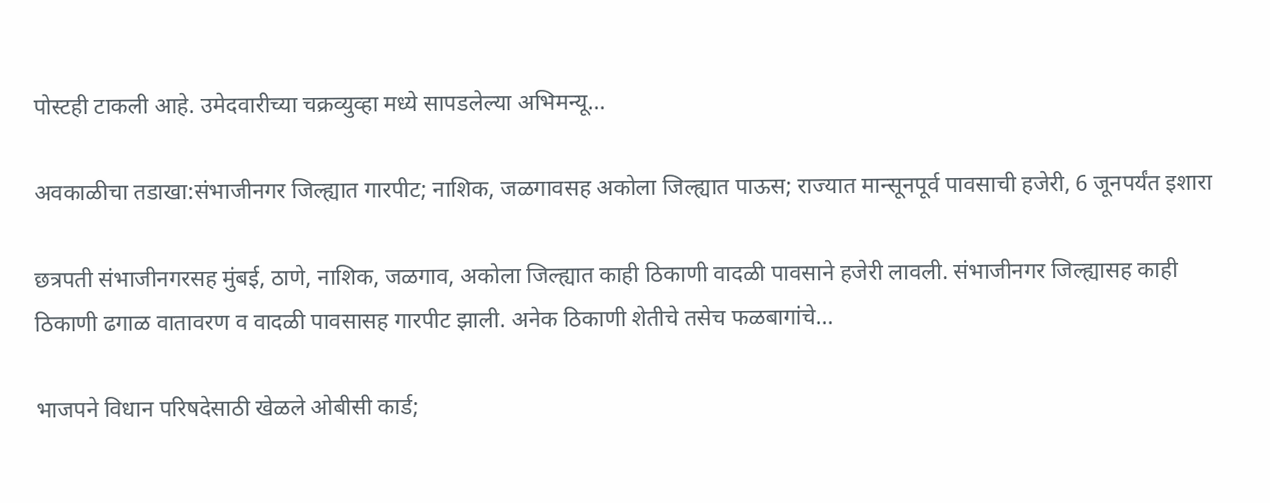पोस्टही टाकली आहे. उमेदवारीच्या चक्रव्युव्हा मध्ये सापडलेल्या अभिमन्यू…

अवकाळीचा तडाखा:संभाजीनगर जिल्ह्यात गारपीट; नाशिक, जळगावसह अकोला जिल्ह्यात पाऊस; राज्यात मान्सूनपूर्व पावसाची हजेरी, 6 जूनपर्यंत इशारा

छत्रपती संभाजीनगरसह मुंबई, ठाणे, नाशिक, जळगाव, अकोला जिल्ह्यात काही ठिकाणी वादळी पावसाने हजेरी लावली. संभाजीनगर जिल्ह्यासह काही ठिकाणी ढगाळ वातावरण व वादळी पावसासह गारपीट झाली. अनेक ठिकाणी शेतीचे तसेच फळबागांचे…

भाजपने विधान परिषदेसाठी खेळले ओबीसी कार्ड;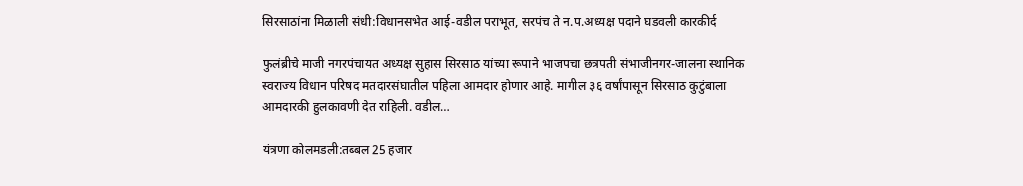सिरसाठांना मिळाली संधी:विधानसभेत आई-वडील पराभूत, सरपंच ते न.प.अध्यक्ष पदाने घडवली कारकीर्द

फुलंब्रीचे माजी नगरपंचायत अध्यक्ष सुहास सिरसाठ यांच्या रूपाने भाजपचा छत्रपती संभाजीनगर-जालना स्थानिक स्वराज्य विधान परिषद मतदारसंघातील पहिला आमदार होणार आहे. मागील ३६ वर्षांपासून सिरसाठ कुटुंबाला आमदारकी हुलकावणी देत राहिली. वडील…

यंत्रणा कोलमडली:तब्बल 25 हजार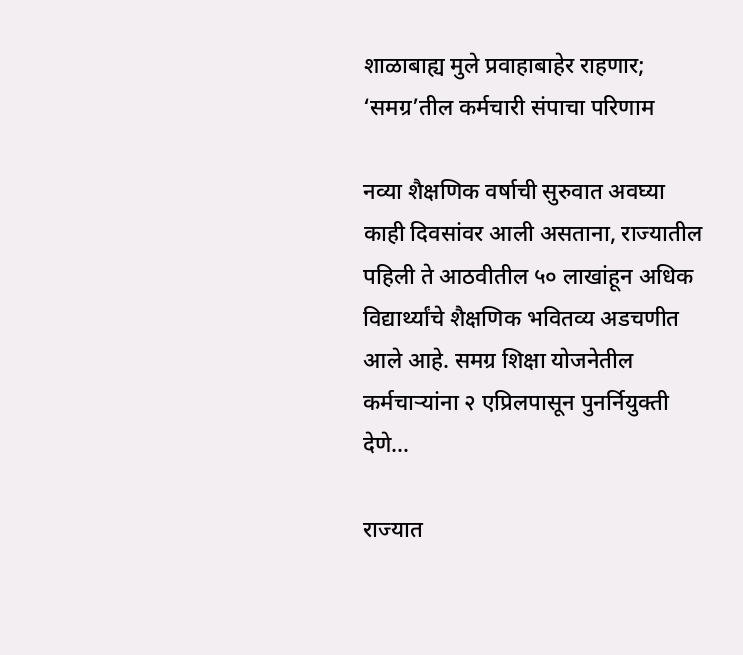शाळाबाह्य मुले प्रवाहाबाहेर राहणार; ‘समग्र’तील कर्मचारी संपाचा परिणाम

नव्या शैक्षणिक वर्षाची सुरुवात अवघ्या काही दिवसांवर आली असताना, राज्यातील पहिली ते आठवीतील ५० लाखांहून अधिक विद्यार्थ्यांचे शैक्षणिक भवितव्य अडचणीत आले आहे. समग्र शिक्षा योजनेतील कर्मचाऱ्यांना २ एप्रिलपासून पुनर्नियुक्ती देणे…

राज्यात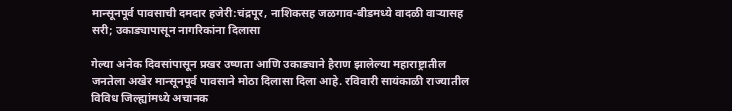मान्सूनपूर्व पावसाची दमदार हजेरी:चंद्रपूर, नाशिकसह जळगाव-बीडमध्ये वादळी वाऱ्यासह सरी; उकाड्यापासून नागरिकांना दिलासा

गेल्या अनेक दिवसांपासून प्रखर उष्णता आणि उकाड्याने हैराण झालेल्या महाराष्ट्रातील जनतेला अखेर मान्सूनपूर्व पावसाने मोठा दिलासा दिला आहे. रविवारी सायंकाळी राज्यातील विविध जिल्ह्यांमध्ये अचानक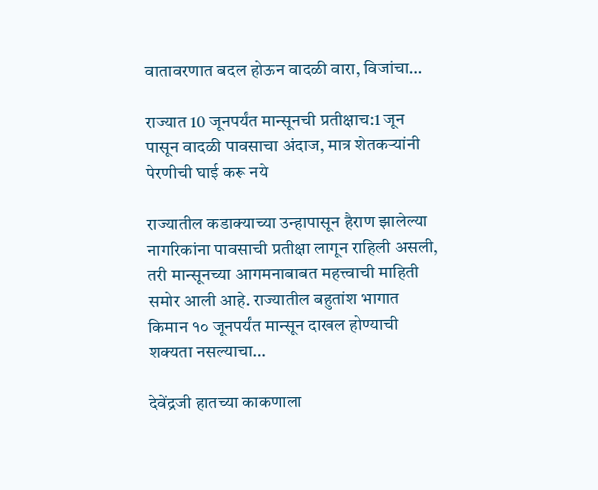वातावरणात बदल होऊन वादळी वारा, विजांचा…

राज्यात 10 जूनपर्यंत मान्सूनची प्रतीक्षाच:1 जून पासून वादळी पावसाचा अंदाज, मात्र शेतकऱ्यांनी पेरणीची घाई करू नये

राज्यातील कडाक्याच्या उन्हापासून हैराण झालेल्या नागरिकांना पावसाची प्रतीक्षा लागून राहिली असली, तरी मान्सूनच्या आगमनाबाबत महत्त्वाची माहिती समोर आली आहे. राज्यातील बहुतांश भागात किमान १० जूनपर्यंत मान्सून दाखल होण्याची शक्यता नसल्याचा…

देवेंद्रजी हातच्या काकणाला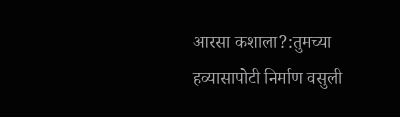आरसा कशाला?:तुमच्या हव्यासापोटी निर्माण वसुली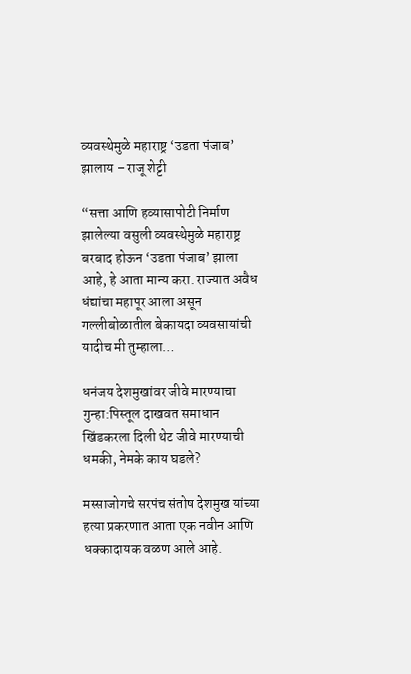व्यवस्थेमुळे महाराष्ट्र ‘उडता पंजाब’ झालाय – राजू शेट्टी

“सत्ता आणि हव्यासापोटी निर्माण झालेल्या वसुली व्यवस्थेमुळे महाराष्ट्र बरबाद होऊन ‘उडता पंजाब’ झाला आहे, हे आता मान्य करा. राज्यात अवैध धंद्यांचा महापूर आला असून गल्लीबोळातील बेकायदा व्यवसायांची यादीच मी तुम्हाला…

धनंजय देशमुखांवर जीवे मारण्याचा गुन्हा:पिस्तूल दाखवत समाधान खिंडकरला दिली थेट जीवे मारण्याची धमकी, नेमके काय घडले?

मस्साजोगचे सरपंच संतोष देशमुख यांच्या हत्या प्रकरणात आता एक नवीन आणि धक्कादायक वळण आले आहे.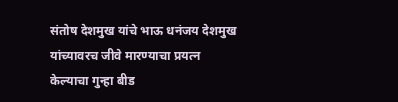संतोष देशमुख यांचे भाऊ धनंजय देशमुख यांच्यावरच जीवे मारण्याचा प्रयत्न केल्याचा गुन्हा बीड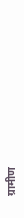ग्रामीण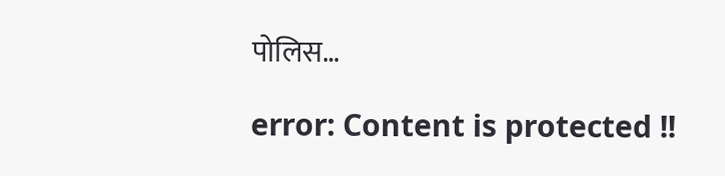पोलिस…

error: Content is protected !!